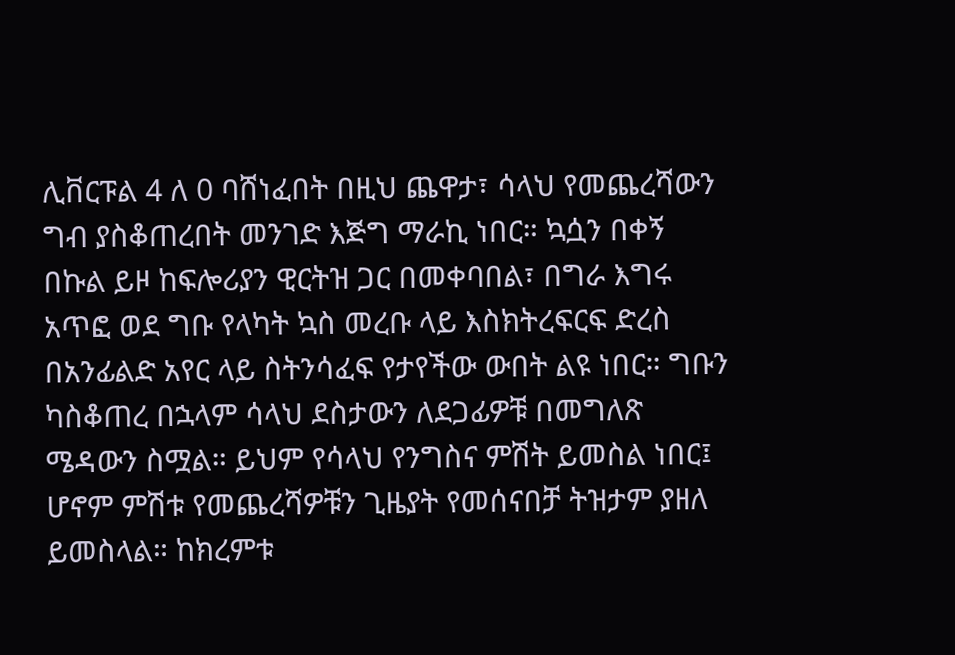ሊቨርፑል 4 ለ 0 ባሸነፈበት በዚህ ጨዋታ፣ ሳላህ የመጨረሻውን ግብ ያስቆጠረበት መንገድ እጅግ ማራኪ ነበር። ኳሷን በቀኝ በኩል ይዞ ከፍሎሪያን ዊርትዝ ጋር በመቀባበል፣ በግራ እግሩ አጥፎ ወደ ግቡ የላካት ኳስ መረቡ ላይ እስክትረፍርፍ ድረስ በአንፊልድ አየር ላይ ስትንሳፈፍ የታየችው ውበት ልዩ ነበር። ግቡን ካስቆጠረ በኋላም ሳላህ ደስታውን ለደጋፊዎቹ በመግለጽ ሜዳውን ስሟል። ይህም የሳላህ የንግስና ምሽት ይመስል ነበር፤ ሆኖም ምሽቱ የመጨረሻዎቹን ጊዜያት የመሰናበቻ ትዝታም ያዘለ ይመስላል። ከክረምቱ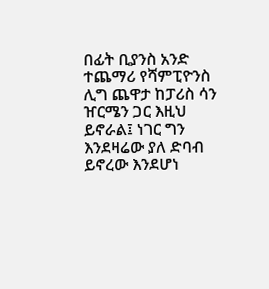በፊት ቢያንስ አንድ ተጨማሪ የሻምፒዮንስ ሊግ ጨዋታ ከፓሪስ ሳን ዠርሜን ጋር እዚህ ይኖራል፤ ነገር ግን እንደዛሬው ያለ ድባብ ይኖረው እንደሆነ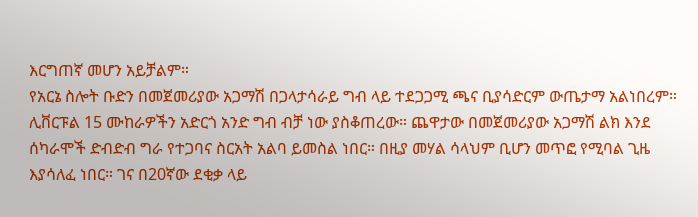እርግጠኛ መሆን አይቻልም።
የአርኔ ስሎት ቡድን በመጀመሪያው አጋማሽ በጋላታሳራይ ግብ ላይ ተደጋጋሚ ጫና ቢያሳድርም ውጤታማ አልነበረም። ሊቨርፑል 15 ሙከራዎችን አድርጎ አንድ ግብ ብቻ ነው ያስቆጠረው። ጨዋታው በመጀመሪያው አጋማሽ ልክ እንደ ሰካራሞች ድብድብ ግራ የተጋባና ስርአት አልባ ይመስል ነበር። በዚያ መሃል ሳላህም ቢሆን መጥፎ የሚባል ጊዜ እያሳለፈ ነበር። ገና በ20ኛው ደቂቃ ላይ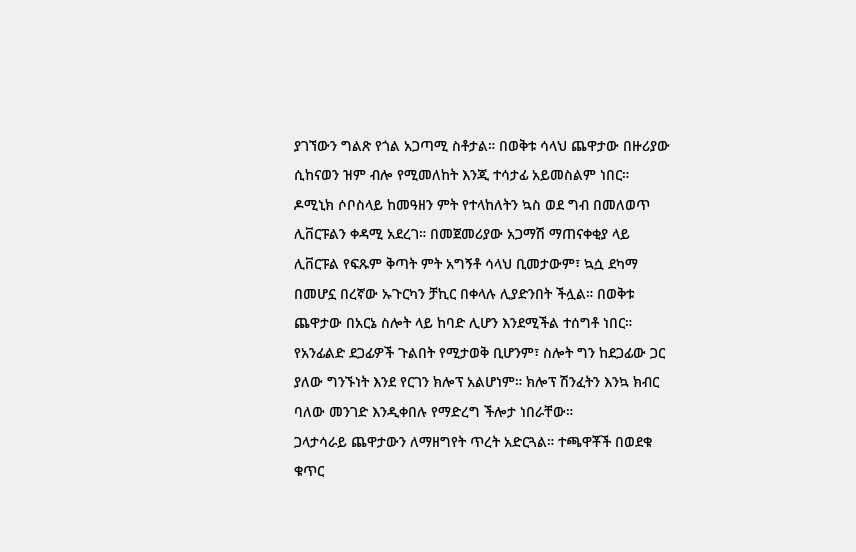ያገኘውን ግልጽ የጎል አጋጣሚ ስቶታል። በወቅቱ ሳላህ ጨዋታው በዙሪያው ሲከናወን ዝም ብሎ የሚመለከት እንጂ ተሳታፊ አይመስልም ነበር።
ዶሚኒክ ሶቦስላይ ከመዓዘን ምት የተላከለትን ኳስ ወደ ግብ በመለወጥ ሊቨርፑልን ቀዳሚ አደረገ። በመጀመሪያው አጋማሽ ማጠናቀቂያ ላይ ሊቨርፑል የፍጹም ቅጣት ምት አግኝቶ ሳላህ ቢመታውም፣ ኳሷ ደካማ በመሆኗ በረኛው ኡጉርካን ቻኪር በቀላሉ ሊያድንበት ችሏል። በወቅቱ ጨዋታው በአርኔ ስሎት ላይ ከባድ ሊሆን እንደሚችል ተሰግቶ ነበር። የአንፊልድ ደጋፊዎች ጉልበት የሚታወቅ ቢሆንም፣ ስሎት ግን ከደጋፊው ጋር ያለው ግንኙነት እንደ የርገን ክሎፕ አልሆነም። ክሎፕ ሽንፈትን እንኳ ክብር ባለው መንገድ እንዲቀበሉ የማድረግ ችሎታ ነበራቸው።
ጋላታሳራይ ጨዋታውን ለማዘግየት ጥረት አድርጓል። ተጫዋቾች በወደቁ ቁጥር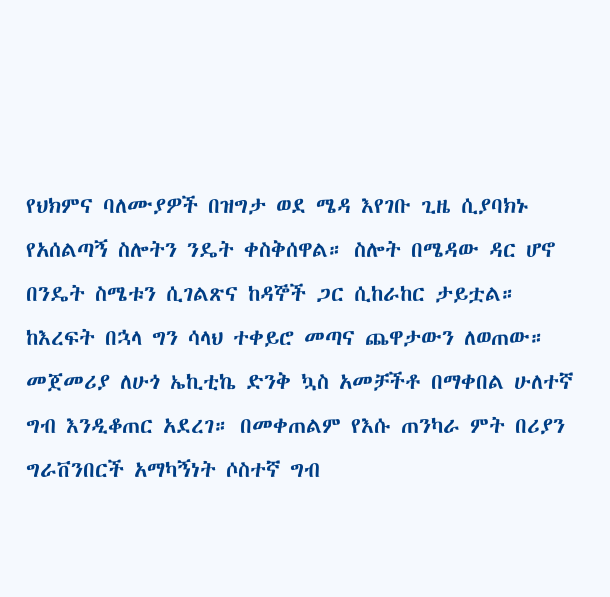የህክምና ባለሙያዎች በዝግታ ወደ ሜዳ እየገቡ ጊዜ ሲያባክኑ የአሰልጣኝ ስሎትን ንዴት ቀስቅሰዋል። ስሎት በሜዳው ዳር ሆኖ በንዴት ስሜቱን ሲገልጽና ከዳኞች ጋር ሲከራከር ታይቷል።
ከእረፍት በኋላ ግን ሳላህ ተቀይሮ መጣና ጨዋታውን ለወጠው። መጀመሪያ ለሁጎ ኤኪቲኬ ድንቅ ኳስ አመቻችቶ በማቀበል ሁለተኛ ግብ እንዲቆጠር አደረገ። በመቀጠልም የእሱ ጠንካራ ምት በሪያን ግራቨንበርች አማካኝነት ሶስተኛ ግብ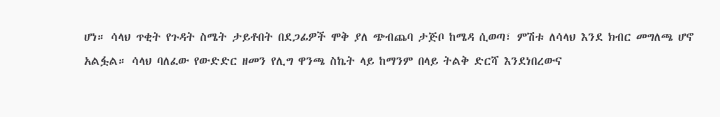ሆነ። ሳላህ ጥቂት የጉዳት ስሜት ታይቶበት በደጋፊዎች ሞቅ ያለ ጭብጨባ ታጅቦ ከሜዳ ሲወጣ፣ ምሽቱ ለሳላህ እንደ ክብር መግለጫ ሆኖ አልፏል። ሳላህ ባለፈው የውድድር ዘመን የሊግ ዋንጫ ስኬት ላይ ከማንም በላይ ትልቅ ድርሻ እንደነበረውና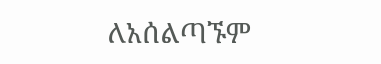ለአሰልጣኙም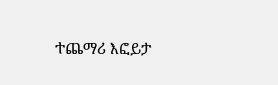ተጨማሪ እፎይታ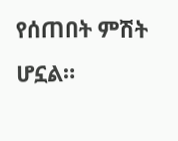የሰጠበት ምሽት ሆኗል።